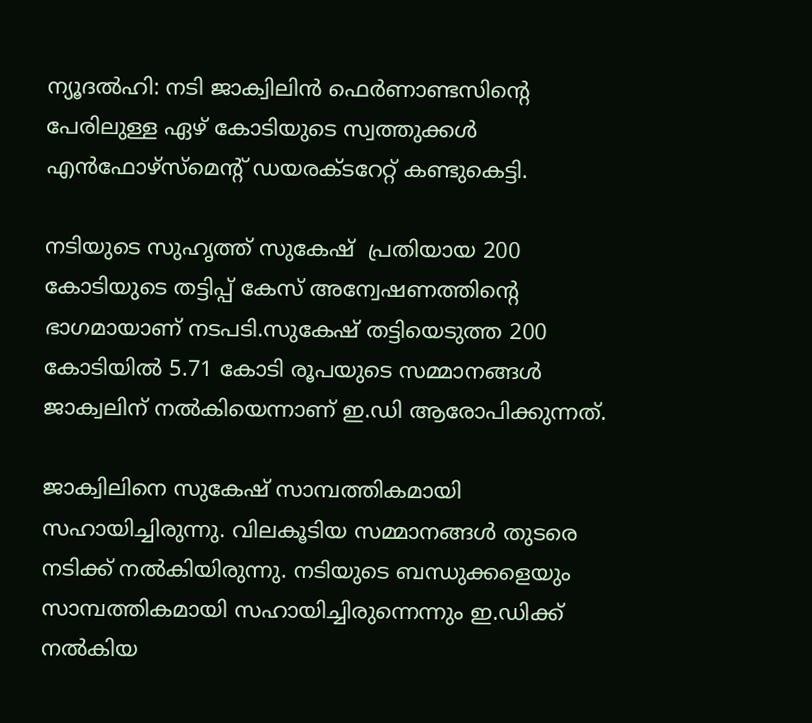ന്യൂദല്‍ഹി: നടി ജാക്വിലിന്‍ ഫെര്‍ണാണ്ടസിന്റെ പേരിലുള്ള ഏഴ് കോടിയുടെ സ്വത്തുക്കള്‍ എന്‍ഫോഴ്സ്മെന്റ് ഡയരക്ടറേറ്റ് കണ്ടുകെട്ടി.

നടിയുടെ സുഹൃത്ത് സുകേഷ്  പ്രതിയായ 200 കോടിയുടെ തട്ടിപ്പ് കേസ് അന്വേഷണത്തിന്റെ ഭാഗമായാണ് നടപടി.സുകേഷ് തട്ടിയെടുത്ത 200 കോടിയില്‍ 5.71 കോടി രൂപയുടെ സമ്മാനങ്ങള്‍ ജാക്വലിന് നല്‍കിയെന്നാണ് ഇ.ഡി ആരോപിക്കുന്നത്.

ജാക്വിലിനെ സുകേഷ് സാമ്പത്തികമായി സഹായിച്ചിരുന്നു. വിലകൂടിയ സമ്മാനങ്ങള്‍ തുടരെ നടിക്ക് നല്‍കിയിരുന്നു. നടിയുടെ ബന്ധുക്കളെയും സാമ്പത്തികമായി സഹായിച്ചിരുന്നെന്നും ഇ.ഡിക്ക് നല്‍കിയ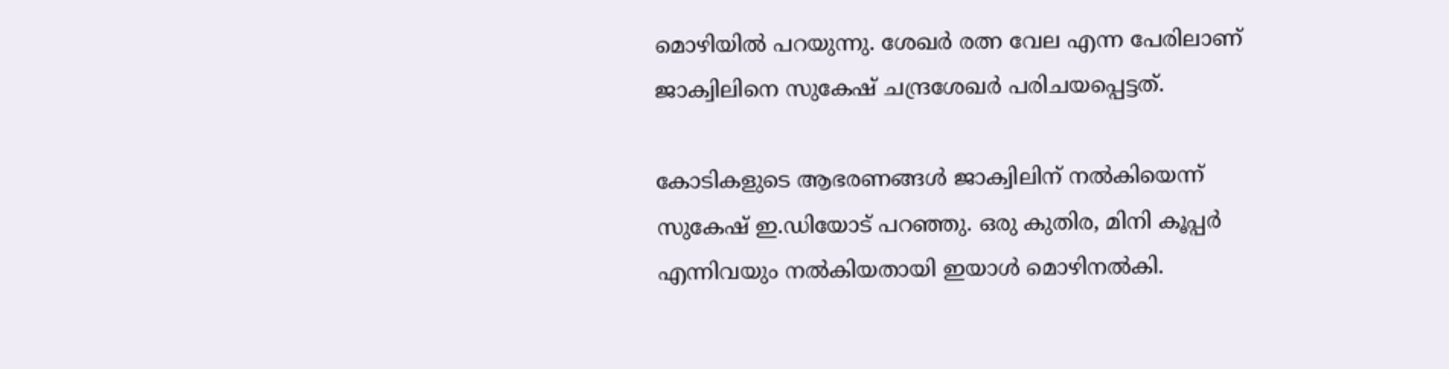മൊഴിയില്‍ പറയുന്നു. ശേഖര്‍ രത്ന വേല എന്ന പേരിലാണ് ജാക്വിലിനെ സുകേഷ് ചന്ദ്രശേഖര്‍ പരിചയപ്പെട്ടത്.

കോടികളുടെ ആഭരണങ്ങള്‍ ജാക്വിലിന് നല്‍കിയെന്ന് സുകേഷ് ഇ.ഡിയോട് പറഞ്ഞു. ഒരു കുതിര, മിനി കൂപ്പര്‍ എന്നിവയും നല്‍കിയതായി ഇയാള്‍ മൊഴിനല്‍കി.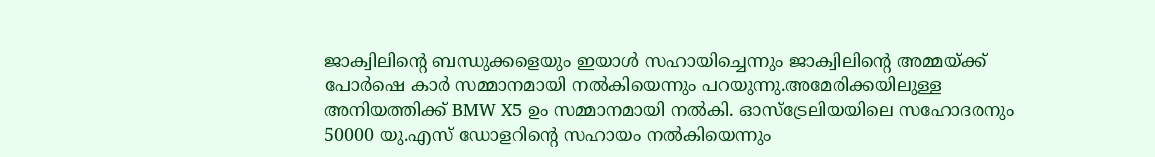ജാക്വിലിന്റെ ബന്ധുക്കളെയും ഇയാള്‍ സഹായിച്ചെന്നും ജാക്വിലിന്റെ അമ്മയ്ക്ക് പോര്‍ഷെ കാര്‍ സമ്മാനമായി നല്‍കിയെന്നും പറയുന്നു.അമേരിക്കയിലുള്ള അനിയത്തിക്ക് BMW X5 ഉം സമ്മാനമായി നല്‍കി. ഓസ്ട്രേലിയയിലെ സഹോദരനും 50000 യു.എസ് ഡോളറിന്റെ സഹായം നല്‍കിയെന്നും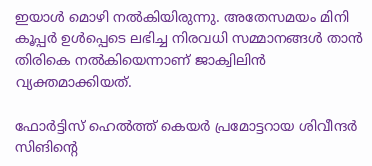ഇയാള്‍ മൊഴി നല്‍കിയിരുന്നു. അതേസമയം മിനി കൂപ്പര്‍ ഉള്‍പ്പെടെ ലഭിച്ച നിരവധി സമ്മാനങ്ങള്‍ താന്‍ തിരികെ നല്‍കിയെന്നാണ് ജാക്വിലിന്‍ വ്യക്തമാക്കിയത്.

ഫോര്‍ട്ടിസ് ഹെല്‍ത്ത് കെയര്‍ പ്രമോട്ടറായ ശിവീന്ദര്‍ സിങിന്റെ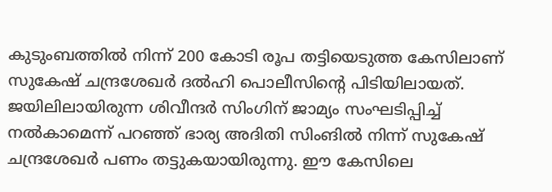കുടുംബത്തില്‍ നിന്ന് 200 കോടി രൂപ തട്ടിയെടുത്ത കേസിലാണ് സുകേഷ് ചന്ദ്രശേഖര്‍ ദല്‍ഹി പൊലീസിന്റെ പിടിയിലായത്. ജയിലിലായിരുന്ന ശിവീന്ദര്‍ സിംഗിന് ജാമ്യം സംഘടിപ്പിച്ച് നല്‍കാമെന്ന് പറഞ്ഞ് ഭാര്യ അദിതി സിംങില്‍ നിന്ന് സുകേഷ് ചന്ദ്രശേഖര്‍ പണം തട്ടുകയായിരുന്നു. ഈ കേസിലെ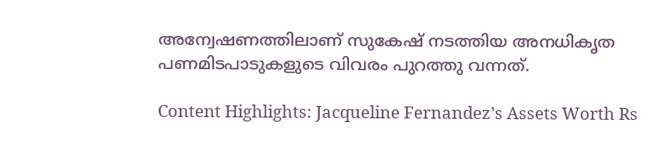അന്വേഷണത്തിലാണ് സുകേഷ് നടത്തിയ അനധികൃത പണമിടപാടുകളുടെ വിവരം പുറത്തു വന്നത്.

Content Highlights: Jacqueline Fernandez’s Assets Worth Rs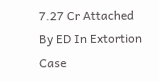7.27 Cr Attached By ED In Extortion Case